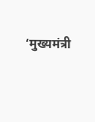‘मुख्यमंत्री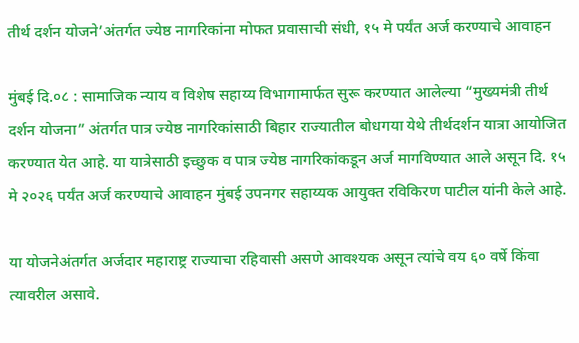तीर्थ दर्शन योजने’अंतर्गत ज्येष्ठ नागरिकांना मोफत प्रवासाची संधी, १५ मे पर्यंत अर्ज करण्याचे आवाहन

मुंबई दि.०८ : सामाजिक न्याय व विशेष सहाय्य विभागामार्फत सुरू करण्यात आलेल्या “मुख्यमंत्री तीर्थ दर्शन योजना” अंतर्गत पात्र ज्येष्ठ नागरिकांसाठी बिहार राज्यातील बोधगया येथे तीर्थदर्शन यात्रा आयोजित करण्यात येत आहे. या यात्रेसाठी इच्छुक व पात्र ज्येष्ठ नागरिकांकडून अर्ज मागविण्यात आले असून दि. १५ मे २०२६ पर्यंत अर्ज करण्याचे आवाहन मुंबई उपनगर सहाय्यक आयुक्त रविकिरण पाटील यांनी केले आहे.

या योजनेअंतर्गत अर्जदार महाराष्ट्र राज्याचा रहिवासी असणे आवश्यक असून त्यांचे वय ६० वर्षे किंवा त्यावरील असावे.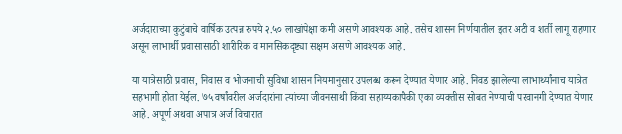अर्जदाराच्या कुटुंबाचे वार्षिक उत्पन्न रुपये २.५० लाखांपेक्षा कमी असणे आवश्यक आहे. तसेच शासन निर्णयातील इतर अटी व शर्ती लागू राहणार असून लाभार्थी प्रवासासाठी शारीरिक व मानसिकदृष्ट्या सक्षम असणे आवश्यक आहे.

या यात्रेसाठी प्रवास, निवास व भोजनाची सुविधा शासन नियमानुसार उपलब्ध करून देण्यात येणार आहे. निवड झालेल्या लाभार्थ्यांनाच यात्रेत सहभागी होता येईल. ७५ वर्षांवरील अर्जदारांना त्यांच्या जीवनसाथी किंवा सहाय्यकापैकी एका व्यक्तीस सोबत नेण्याची परवानगी देण्यात येणार आहे. अपूर्ण अथवा अपात्र अर्ज विचारात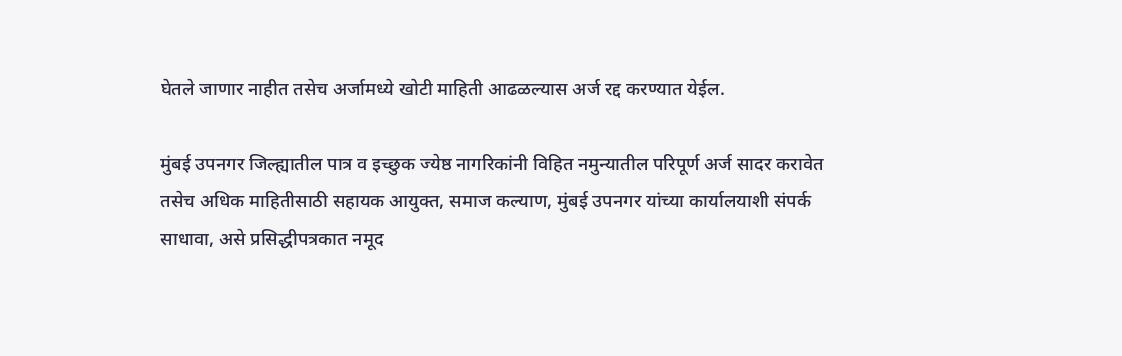घेतले जाणार नाहीत तसेच अर्जामध्ये खोटी माहिती आढळल्यास अर्ज रद्द करण्यात येईल.

मुंबई उपनगर जिल्ह्यातील पात्र व इच्छुक ज्येष्ठ नागरिकांनी विहित नमुन्यातील परिपूर्ण अर्ज सादर करावेत तसेच अधिक माहितीसाठी सहायक आयुक्त, समाज कल्याण, मुंबई उपनगर यांच्या कार्यालयाशी संपर्क साधावा, असे प्रसिद्धीपत्रकात नमूद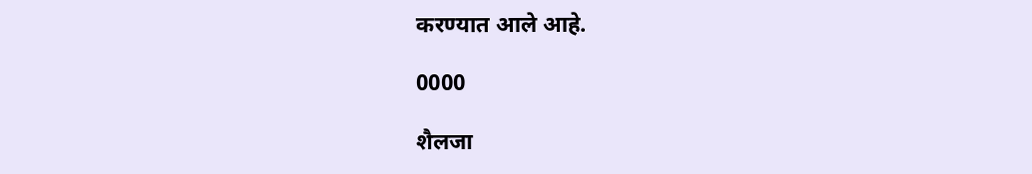करण्यात आले आहे.

0000

शैलजा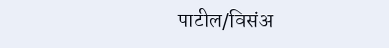पाटील/विसंअ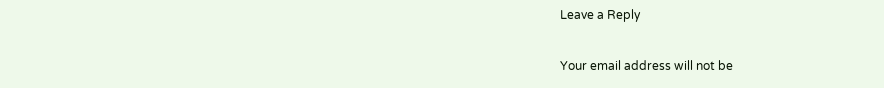Leave a Reply

Your email address will not be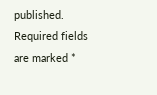published. Required fields are marked *